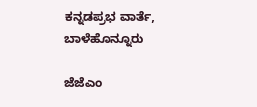ಕನ್ನಡಪ್ರಭ ವಾರ್ತೆ, ಬಾಳೆಹೊನ್ನೂರು

ಜೆಜೆಎಂ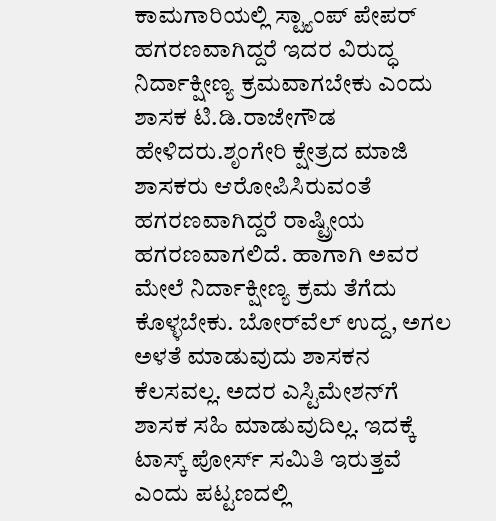ಕಾಮಗಾರಿಯಲ್ಲಿ ಸ್ಟ್ಯಾಂಪ್ ಪೇಪರ್ ಹಗರಣವಾಗಿದ್ದರೆ ಇದರ ವಿರುದ್ಧ ನಿರ್ದಾಕ್ಷೀಣ್ಯ ಕ್ರಮವಾಗಬೇಕು ಎಂದು ಶಾಸಕ ಟಿ.ಡಿ.ರಾಜೇಗೌಡ ಹೇಳಿದರು.ಶೃಂಗೇರಿ ಕ್ಷೇತ್ರದ ಮಾಜಿ ಶಾಸಕರು ಆರೋಪಿಸಿರುವಂತೆ ಹಗರಣವಾಗಿದ್ದರೆ ರಾಷ್ಟ್ರೀಯ ಹಗರಣವಾಗಲಿದೆ. ಹಾಗಾಗಿ ಅವರ ಮೇಲೆ ನಿರ್ದಾಕ್ಷೀಣ್ಯ ಕ್ರಮ ತೆಗೆದು ಕೊಳ್ಳಬೇಕು. ಬೋರ್‌ವೆಲ್ ಉದ್ದ, ಅಗಲ ಅಳತೆ ಮಾಡುವುದು ಶಾಸಕನ ಕೆಲಸವಲ್ಲ. ಅದರ ಎಸ್ಟಿಮೇಶನ್‌ಗೆ ಶಾಸಕ ಸಹಿ ಮಾಡುವುದಿಲ್ಲ. ಇದಕ್ಕೆ ಟಾಸ್ಕ್ ಪೋರ್ಸ್ ಸಮಿತಿ ಇರುತ್ತವೆ ಎಂದು ಪಟ್ಟಣದಲ್ಲಿ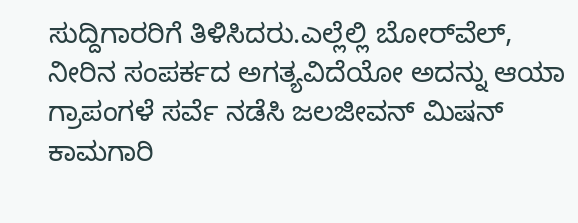ಸುದ್ದಿಗಾರರಿಗೆ ತಿಳಿಸಿದರು.ಎಲ್ಲೆಲ್ಲಿ ಬೋರ್‌ವೆಲ್, ನೀರಿನ ಸಂಪರ್ಕದ ಅಗತ್ಯವಿದೆಯೋ ಅದನ್ನು ಆಯಾ ಗ್ರಾಪಂಗಳೆ ಸರ್ವೆ ನಡೆಸಿ ಜಲಜೀವನ್ ಮಿಷನ್ ಕಾಮಗಾರಿ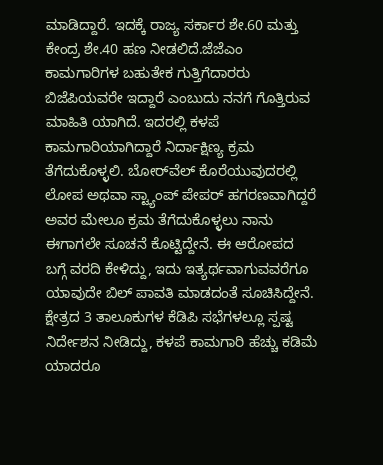ಮಾಡಿದ್ದಾರೆ. ಇದಕ್ಕೆ ರಾಜ್ಯ ಸರ್ಕಾರ ಶೇ.60 ಮತ್ತು ಕೇಂದ್ರ ಶೇ.40 ಹಣ ನೀಡಲಿದೆ.ಜೆಜೆಎಂ ಕಾಮಗಾರಿಗಳ ಬಹುತೇಕ ಗುತ್ತಿಗೆದಾರರು ಬಿಜೆಪಿಯವರೇ ಇದ್ದಾರೆ ಎಂಬುದು ನನಗೆ ಗೊತ್ತಿರುವ ಮಾಹಿತಿ ಯಾಗಿದೆ. ಇದರಲ್ಲಿ ಕಳಪೆ ಕಾಮಗಾರಿಯಾಗಿದ್ದಾರೆ ನಿರ್ದಾಕ್ಷಿಣ್ಯ ಕ್ರಮ ತೆಗೆದುಕೊಳ್ಳಲಿ. ಬೋರ್‌ವೆಲ್ ಕೊರೆಯುವುದರಲ್ಲಿ ಲೋಪ ಅಥವಾ ಸ್ಟ್ಯಾಂಪ್ ಪೇಪರ್‌ ಹಗರಣವಾಗಿದ್ದರೆ ಅವರ ಮೇಲೂ ಕ್ರಮ ತೆಗೆದುಕೊಳ್ಳಲು ನಾನು ಈಗಾಗಲೇ ಸೂಚನೆ ಕೊಟ್ಟಿದ್ದೇನೆ. ಈ ಆರೋಪದ ಬಗ್ಗೆ ವರದಿ ಕೇಳಿದ್ದು, ಇದು ಇತ್ಯರ್ಥವಾಗುವವರೆಗೂ ಯಾವುದೇ ಬಿಲ್ ಪಾವತಿ ಮಾಡದಂತೆ ಸೂಚಿಸಿದ್ದೇನೆ. ಕ್ಷೇತ್ರದ 3 ತಾಲೂಕುಗಳ ಕೆಡಿಪಿ ಸಭೆಗಳಲ್ಲೂ ಸ್ಪಷ್ಟ ನಿರ್ದೇಶನ ನೀಡಿದ್ದು, ಕಳಪೆ ಕಾಮಗಾರಿ ಹೆಚ್ಚು ಕಡಿಮೆ ಯಾದರೂ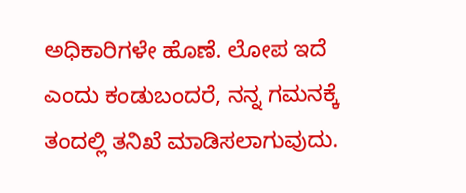ಅಧಿಕಾರಿಗಳೇ ಹೊಣೆ. ಲೋಪ ಇದೆ ಎಂದು ಕಂಡುಬಂದರೆ, ನನ್ನ ಗಮನಕ್ಕೆ ತಂದಲ್ಲಿ ತನಿಖೆ ಮಾಡಿಸಲಾಗುವುದು.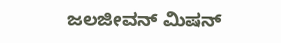ಜಲಜೀವನ್ ಮಿಷನ್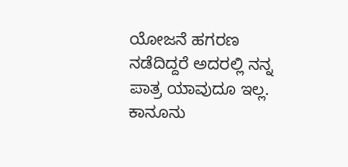ಯೋಜನೆ ಹಗರಣ ನಡೆದಿದ್ದರೆ ಅದರಲ್ಲಿ ನನ್ನ ಪಾತ್ರ ಯಾವುದೂ ಇಲ್ಲ. ಕಾನೂನು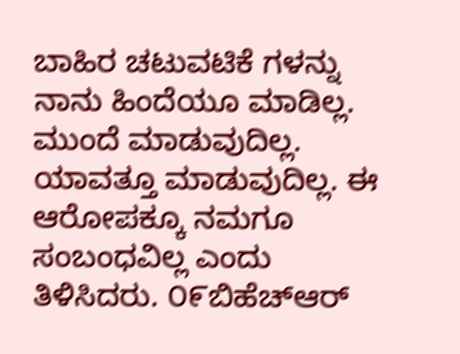ಬಾಹಿರ ಚಟುವಟಿಕೆ ಗಳನ್ನು ನಾನು ಹಿಂದೆಯೂ ಮಾಡಿಲ್ಲ. ಮುಂದೆ ಮಾಡುವುದಿಲ್ಲ. ಯಾವತ್ತೂ ಮಾಡುವುದಿಲ್ಲ. ಈ ಆರೋಪಕ್ಕೂ ನಮಗೂ ಸಂಬಂಧವಿಲ್ಲ ಎಂದು ತಿಳಿಸಿದರು. ೦೯ಬಿಹೆಚ್‌ಆರ್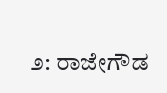೨: ರಾಜೇಗೌಡ